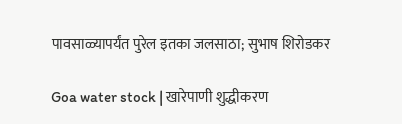पावसाळ्यापर्यंत पुरेल इतका जलसाठा; सुभाष शिरोडकर

Goa water stock | खारेपाणी शुद्धीकरण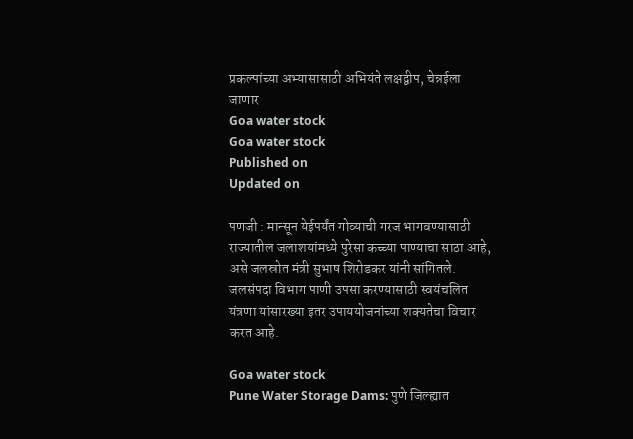प्रकल्पांच्या अभ्यासासाठी अभियंते लक्षद्वीप, चेन्नईला जाणार
Goa water stock
Goa water stock
Published on
Updated on

पणजी : मान्सून येईपर्यंत गोव्याची गरज भागवण्यासाठी राज्यातील जलाशयांमध्ये पुरेसा कच्च्या पाण्याचा साठा आहे, असे जलस्रोत मंत्री सुभाष शिरोडकर यांनी सांगितले. जलसंपदा विभाग पाणी उपसा करण्यासाठी स्वयंचलित यंत्रणा यांसारख्या इतर उपाययोजनांच्या शक्यतेचा विचार करत आहे.

Goa water stock
Pune Water Storage Dams: पुणे जिल्ह्यात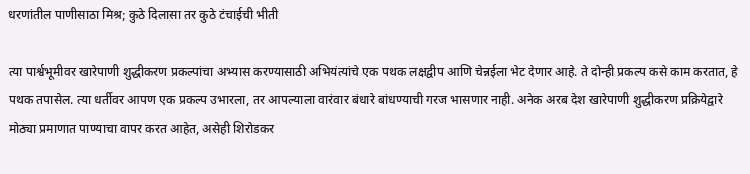धरणांतील पाणीसाठा मिश्र; कुठे दिलासा तर कुठे टंचाईची भीती

त्या पार्श्वभूमीवर खारेपाणी शुद्धीकरण प्रकल्पांचा अभ्यास करण्यासाठी अभियंत्यांचे एक पथक लक्षद्वीप आणि चेन्नईला भेट देणार आहे. ते दोन्ही प्रकल्प कसे काम करतात, हे पथक तपासेल. त्या धर्तीवर आपण एक प्रकल्प उभारला, तर आपल्याला वारंवार बंधारे बांधण्याची गरज भासणार नाही. अनेक अरब देश खारेपाणी शुद्धीकरण प्रक्रियेद्वारे मोठ्या प्रमाणात पाण्याचा वापर करत आहेत, असेही शिरोडकर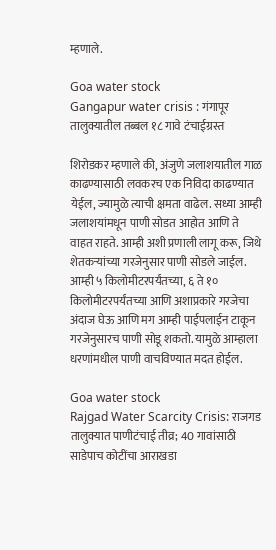म्हणाले.

Goa water stock
Gangapur water crisis : गंगापूर तालुक्यातील तब्बल १८ गावे टंचाईग्रस्त

शिरोडकर म्हणाले की, अंजुणे जलाशयातील गाळ काढण्यासाठी लवकरच एक निविदा काढण्यात येईल, ज्यामुळे त्याची क्षमता वाढेल. सध्या आम्ही जलाशयांमधून पाणी सोडत आहोत आणि ते वाहत राहते. आम्ही अशी प्रणाली लागू करू, जिथे शेतकऱ्यांच्या गरजेनुसार पाणी सोडले जाईल. आम्ही ५ किलोमीटरपर्यंतच्या, ६ ते १० किलोमीटरपर्यंतच्या आणि अशाप्रकारे गरजेचा अंदाज घेऊ आणि मग आम्ही पाईपलाईन टाकून गरजेनुसारच पाणी सोडू शकतो. यामुळे आम्हाला धरणांमधील पाणी वाचविण्यात मदत होईल.

Goa water stock
Rajgad Water Scarcity Crisis: राजगड तालुक्यात पाणीटंचाई तीव्र; 40 गावांसाठी साडेपाच कोटींचा आराखडा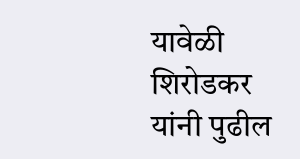यावेळी शिरोडकर यांनी पुढील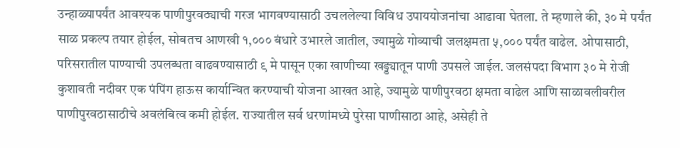उन्हाळ्यापर्यंत आवश्यक पाणीपुरवठ्याची गरज भागवण्यासाठी उचललेल्या विविध उपाययोजनांचा आढावा घेतला. ते म्हणाले की, ३० मे पर्यंत साळ प्रकल्प तयार होईल, सोबतच आणखी १,००० बंधारे उभारले जातील, ज्यामुळे गोव्याची जलक्षमता ५,००० पर्यंत वाढेल. ओपासाठी, परिसरातील पाण्याची उपलब्धता वाढवण्यासाठी ९ मे पासून एका खाणीच्या खड्ड्यातून पाणी उपसले जाईल. जलसंपदा विभाग ३० मे रोजी कुशावती नदीवर एक पंपिंग हाऊस कार्यान्वित करण्याची योजना आखत आहे, ज्यामुळे पाणीपुरवठा क्षमता वाढेल आणि साळावलीवरील पाणीपुरवठासाठीचे अवलंबित्व कमी होईल. राज्यातील सर्व धरणांमध्ये पुरेसा पाणीसाठा आहे, असेही ते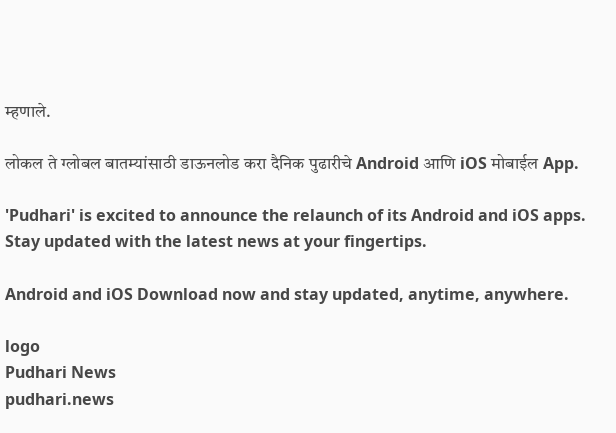म्हणाले.

लोकल ते ग्लोबल बातम्यांसाठी डाऊनलोड करा दैनिक पुढारीचे Android आणि iOS मोबाईल App.

'Pudhari' is excited to announce the relaunch of its Android and iOS apps. Stay updated with the latest news at your fingertips.

Android and iOS Download now and stay updated, anytime, anywhere.

logo
Pudhari News
pudhari.news